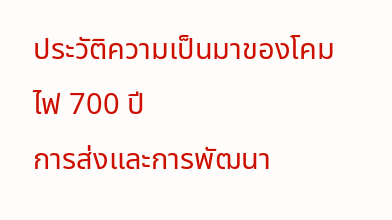ประวัติความเป็นมาของโคมไฟ 700 ปี
การส่งและการพัฒนา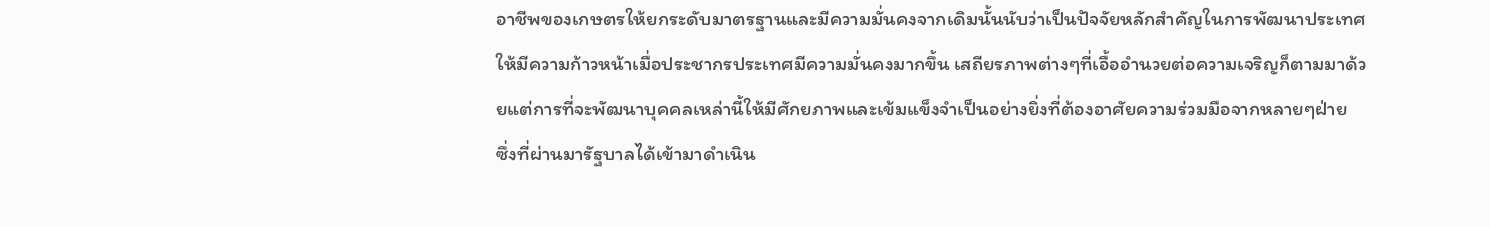อาชีพของเกษตรให้ยกระดับมาตรฐานและมีความมั่นคงจากเดิมนั้นนับว่าเป็นปัจจัยหลักสำคัญในการพัฒนาประเทศให้มีความก้าวหน้าเมื่อประชากรประเทศมีความมั่นคงมากขึ้น เสถียรภาพต่างๆที่เอื้ออำนวยต่อความเจริญก็ตามมาด้วยแต่การที่จะพัฒนาบุคคลเหล่านี้ให้มีศักยภาพและเข้มแข็งจำเป็นอย่างยิ่งที่ต้องอาศัยความร่วมมือจากหลายๆฝ่าย
ซึ่งที่ผ่านมารัฐบาลได้เข้ามาดำเนิน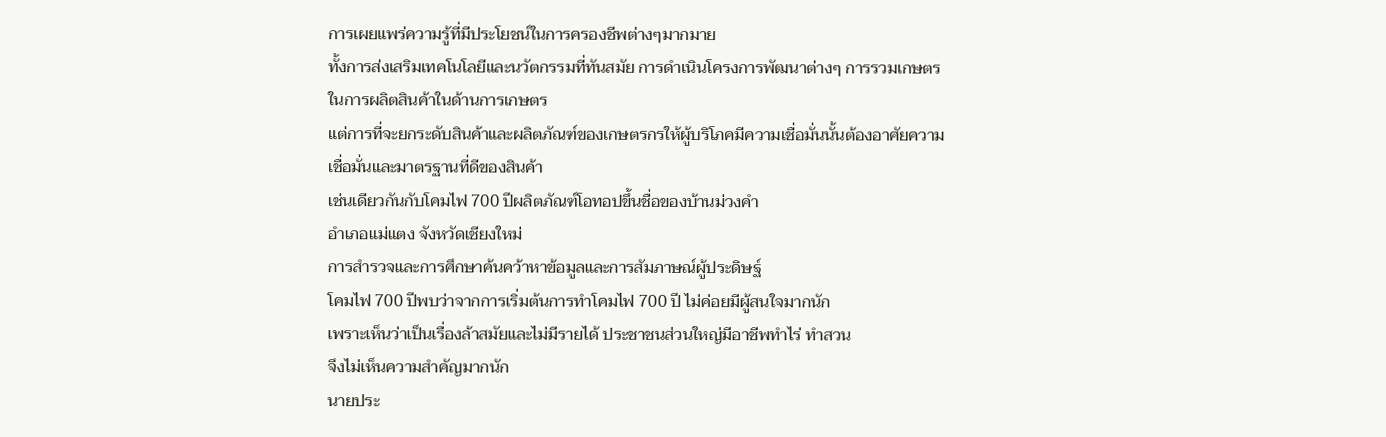การเผยแพร่ความรู้ที่มีประโยชน์ในการครองชีพต่างๆมากมาย
ทั้งการส่งเสริมเทคโนโลยีและนวัตกรรมที่ทันสมัย การดำเนินโครงการพัฒนาต่างๆ การรวมเกษตรในการผลิตสินค้าในด้านการเกษตร
แต่การที่จะยกระดับสินค้าและผลิตภัณฑ์ของเกษตรกรให้ผู้บริโภคมีความเชื่อมั่นนั้นต้องอาศัยความเชื่อมั่นและมาตรฐานที่ดีของสินค้า
เช่นเดียวกันกับโคมไฟ 700 ปีผลิตภัณฑ์โอทอปขึ้นชื่อของบ้านม่วงคำ
อำเภอแม่แตง จังหวัดเชียงใหม่
การสำรวจและการศึกษาค้นคว้าหาข้อมูลและการสัมภาษณ์ผู้ประดิษฐ์
โคมไฟ 700 ปีพบว่าจากการเริ่มต้นการทำโคมไฟ 700 ปี ไม่ค่อยมีผู้สนใจมากนัก
เพราะเห็นว่าเป็นเรื่องล้าสมัยและไม่มีรายได้ ประชาชนส่วนใหญ่มีอาชีพทำไร่ ทำสวน
จึงไม่เห็นความสำคัญมากนัก
นายประ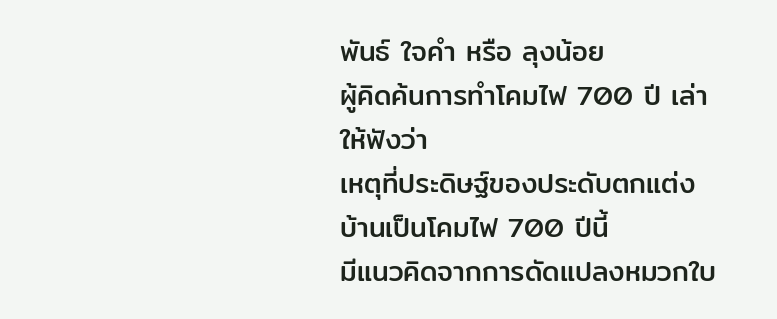พันธ์ ใจคำ หรือ ลุงน้อย
ผู้คิดค้นการทำโคมไฟ 700 ปี เล่าให้ฟังว่า
เหตุที่ประดิษฐ์ของประดับตกแต่งบ้านเป็นโคมไฟ 700 ปีนี้
มีแนวคิดจากการดัดแปลงหมวกใบ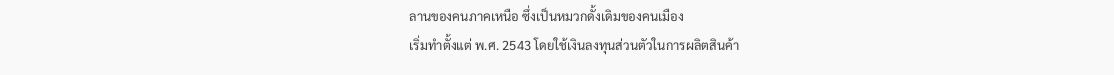ลานของคนภาคเหนือ ซึ่งเป็นหมวกดั้งเดิมของคนเมือง
เริ่มทำตั้งแต่ พ.ศ. 2543 โดยใช้เงินลงทุนส่วนตัวในการผลิตสินค้า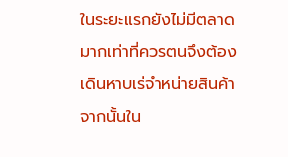ในระยะแรกยังไม่มีตลาดมากเท่าที่ควรตนจึงต้องเดินหาบเร่จำหน่ายสินค้า จากนั้นใน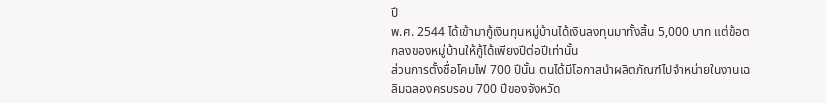ปี
พ.ศ. 2544 ได้เข้ามากู้เงินทุนหมู่บ้านได้เงินลงทุนมาทั้งสิ้น 5,000 บาท แต่ข้อตกลงของหมู่บ้านให้กู้ได้เพียงปีต่อปีเท่านั้น
ส่วนการตั้งชื่อโคมไฟ 700 ปีนั้น ตนได้มีโอกาสนำผลิตภัณฑ์ไปจำหน่ายในงานเฉลิมฉลองครบรอบ 700 ปีของจังหวัด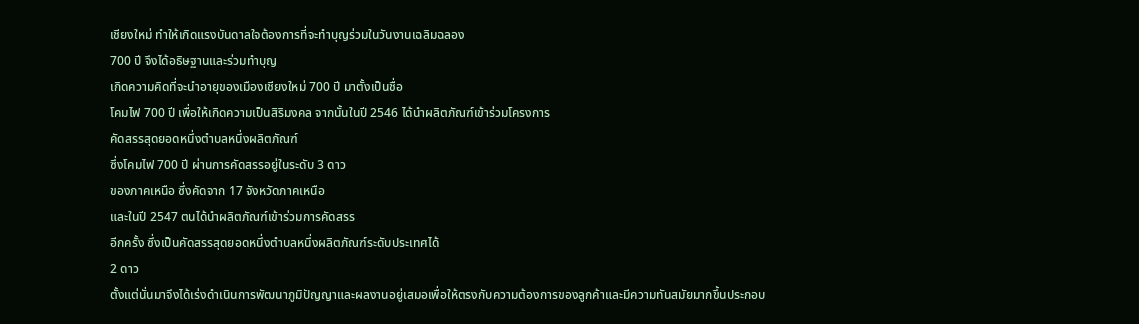เชียงใหม่ ทำให้เกิดแรงบันดาลใจต้องการที่จะทำบุญร่วมในวันงานเฉลิมฉลอง
700 ปี จึงได้อธิษฐานและร่วมทำบุญ
เกิดความคิดที่จะนำอายุของเมืองเชียงใหม่ 700 ปี มาตั้งเป็นชื่อ
โคมไฟ 700 ปี เพื่อให้เกิดความเป็นสิริมงคล จากนั้นในปี 2546 ได้นำผลิตภัณฑ์เข้าร่วมโครงการ
คัดสรรสุดยอดหนึ่งตำบลหนึ่งผลิตภัณฑ์
ซึ่งโคมไฟ 700 ปี ผ่านการคัดสรรอยู่ในระดับ 3 ดาว
ของภาคเหนือ ซึ่งคัดจาก 17 จังหวัดภาคเหนือ
และในปี 2547 ตนได้นำผลิตภัณฑ์เข้าร่วมการคัดสรร
อีกครั้ง ซึ่งเป็นคัดสรรสุดยอดหนึ่งตำบลหนึ่งผลิตภัณฑ์ระดับประเทศได้
2 ดาว
ตั้งแต่นั่นมาจึงได้เร่งดำเนินการพัฒนาภูมิปัญญาและผลงานอยู่เสมอเพื่อให้ตรงกับความต้องการของลูกค้าและมีความทันสมัยมากขึ้นประกอบ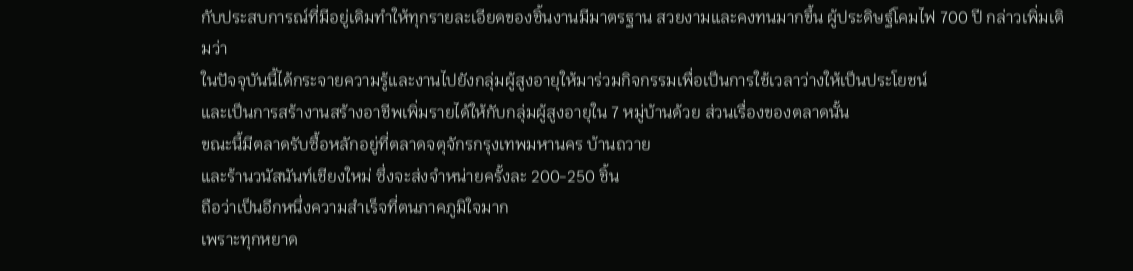กับประสบการณ์ที่มีอยู่เดิมทำให้ทุกรายละเอียดของชิ้นงานมีมาตรฐาน สวยงามและคงทนมากขึ้น ผู้ประดิษฐ์โคมไฟ 700 ปี กล่าวเพิ่มเติมว่า
ในปัจจุบันนี้ได้กระจายความรู้และงานไปยังกลุ่มผู้สูงอายุให้มาร่วมกิจกรรมเพื่อเป็นการใช้เวลาว่างให้เป็นประโยชน์
และเป็นการสร้างานสร้างอาชีพเพิ่มรายได้ให้กับกลุ่มผู้สูงอายุใน 7 หมู่บ้านด้วย ส่วนเรื่องของตลาดนั้น
ขณะนี้มีตลาดรับซื้อหลักอยู่ที่ตลาดจตุจักรกรุงเทพมหานคร บ้านถวาย
และร้านวนัสนันท์เชียงใหม่ ซึ่งจะส่งจำหน่ายครั้งละ 200-250 ชิ้น
ถือว่าเป็นอีกหนึ่งความสำเร็จที่ตนภาคภูมิใจมาก
เพราะทุกหยาด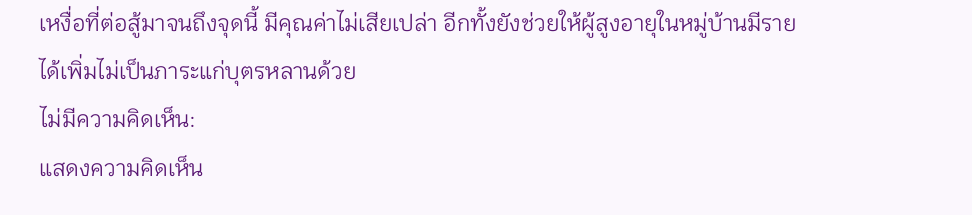เหงื่อที่ต่อสู้มาจนถึงจุดนี้ มีคุณค่าไม่เสียเปล่า อีกทั้งยังช่วยให้ผู้สูงอายุในหมู่บ้านมีรายได้เพิ่มไม่เป็นภาระแก่บุตรหลานด้วย
ไม่มีความคิดเห็น:
แสดงความคิดเห็น